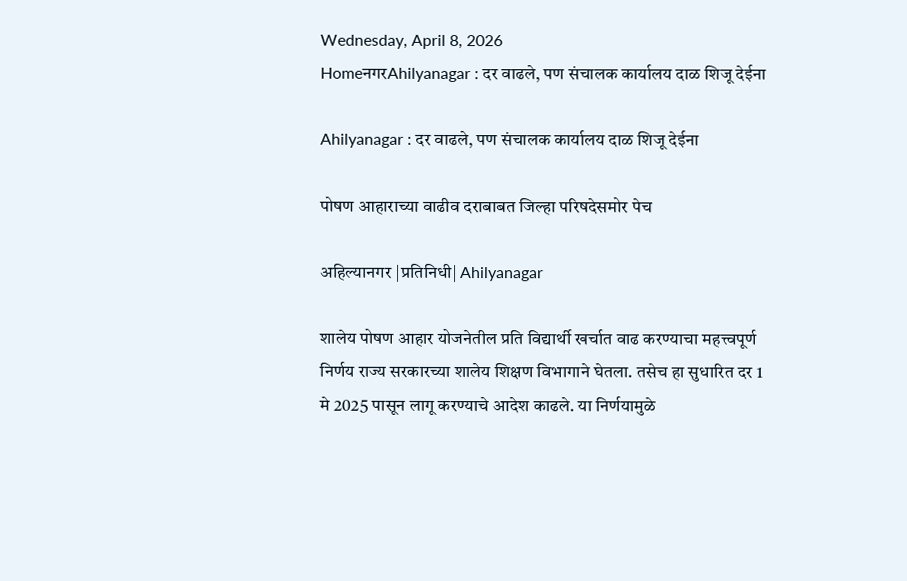Wednesday, April 8, 2026
HomeनगरAhilyanagar : दर वाढले, पण संचालक कार्यालय दाळ शिजू देईना

Ahilyanagar : दर वाढले, पण संचालक कार्यालय दाळ शिजू देईना

पोषण आहाराच्या वाढीव दराबाबत जिल्हा परिषदेसमोर पेच

अहिल्यानगर |प्रतिनिधी| Ahilyanagar

शालेय पोषण आहार योजनेतील प्रति विद्यार्थी खर्चात वाढ करण्याचा महत्त्वपूर्ण निर्णय राज्य सरकारच्या शालेय शिक्षण विभागाने घेतला. तसेच हा सुधारित दर 1 मे 2025 पासून लागू करण्याचे आदेश काढले. या निर्णयामुळे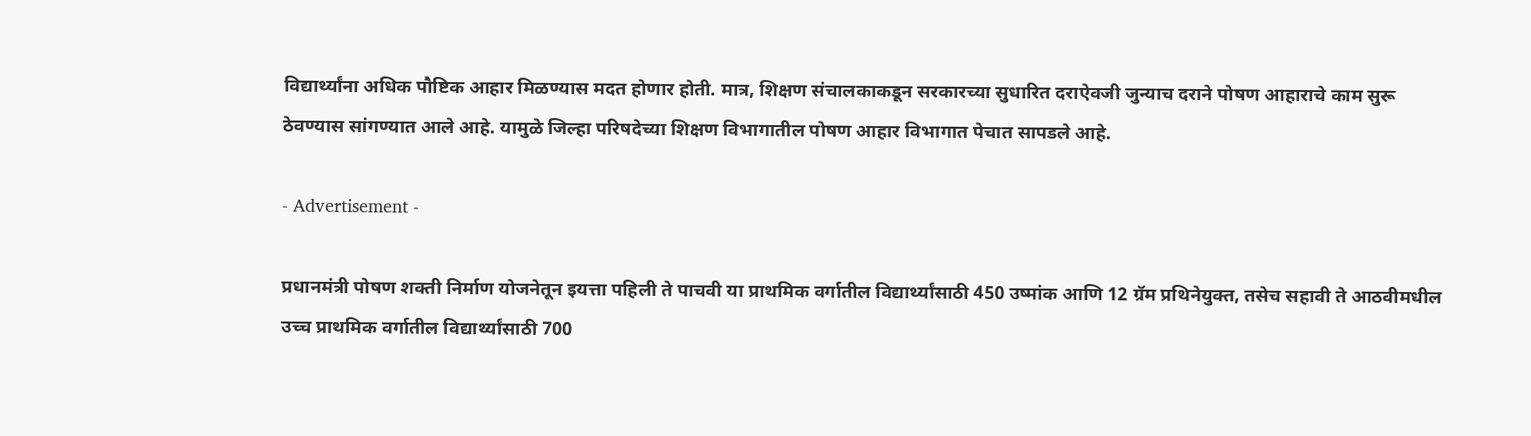विद्यार्थ्यांना अधिक पौष्टिक आहार मिळण्यास मदत होणार होती. मात्र, शिक्षण संचालकाकडून सरकारच्या सुधारित दराऐवजी जुन्याच दराने पोषण आहाराचे काम सुरू ठेवण्यास सांगण्यात आले आहे. यामुळे जिल्हा परिषदेच्या शिक्षण विभागातील पोषण आहार विभागात पेचात सापडले आहे.

- Advertisement -

प्रधानमंत्री पोषण शक्ती निर्माण योजनेतून इयत्ता पहिली ते पाचवी या प्राथमिक वर्गातील विद्यार्थ्यांसाठी 450 उष्मांक आणि 12 ग्रॅम प्रथिनेयुक्त, तसेच सहावी ते आठवीमधील उच्च प्राथमिक वर्गातील विद्यार्थ्यांसाठी 700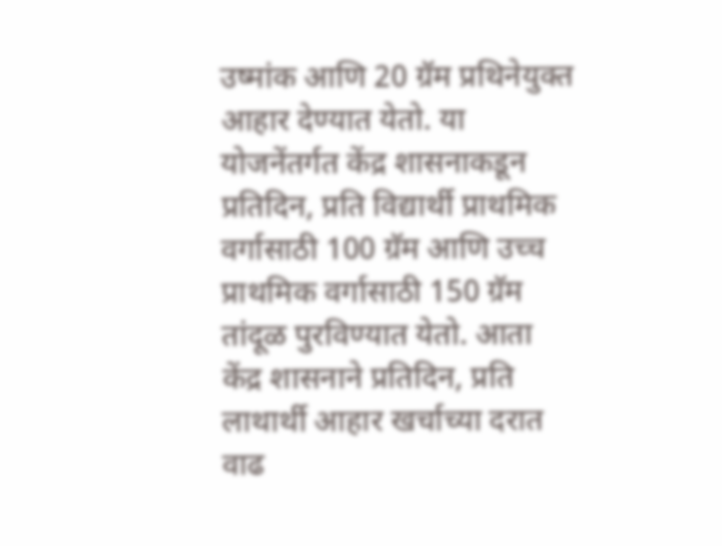उष्मांक आणि 20 ग्रॅम प्रथिनेयुक्त आहार देण्यात येतो. या योजनेंतर्गत केंद्र शासनाकडून प्रतिदिन, प्रति विद्यार्थी प्राथमिक वर्गासाठी 100 ग्रॅम आणि उच्च प्राथमिक वर्गासाठी 150 ग्रॅम तांदूळ पुरविण्यात येतो. आता केंद्र शासनाने प्रतिदिन, प्रति लाथार्थी आहार खर्चाच्या दरात वाढ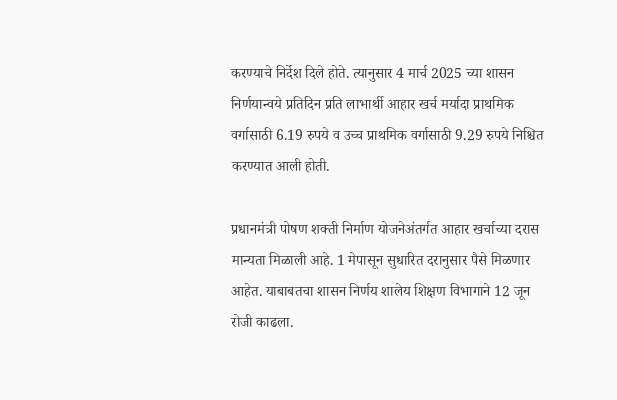करण्याचे निर्देश दिले होते. त्यानुसार 4 मार्च 2025 च्या शासन निर्णयान्वये प्रतिदिन प्रति लाभार्थी आहार खर्च मर्यादा प्राथमिक वर्गासाठी 6.19 रुपये व उच्च प्राथमिक वर्गासाठी 9.29 रुपये निश्चित करण्यात आली होती.

प्रधानमंत्री पोषण शक्ती निर्माण योजनेअंतर्गत आहार खर्चाच्या दरास मान्यता मिळाली आहे. 1 मेपासून सुधारित दरानुसार पैसे मिळणार आहेत. याबाबतचा शासन निर्णय शालेय शिक्षण विभागाने 12 जून रोजी काढला.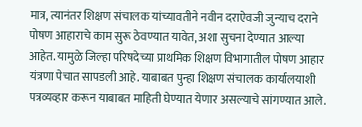मात्र, त्यानंतर शिक्षण संचालक यांच्यावतीने नवीन दराऐवजी जुन्याच दराने पोषण आहाराचे काम सुरू ठेवण्यात यावेत, अशा सुचना देण्यात आल्या आहेत. यामुळे जिल्हा परिषदेच्या प्राथमिक शिक्षण विभागातील पोषण आहार यंत्रणा पेचात सापडली आहे. याबाबत पुन्हा शिक्षण संचालक कार्यालयाशी पत्रव्यव्हार करून याबाबत माहिती घेण्यात येणार असल्याचे सांगण्यात आले.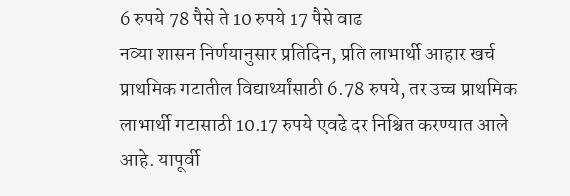6 रुपये 78 पैसे ते 10 रुपये 17 पैसे वाढ
नव्या शासन निर्णयानुसार प्रतिदिन, प्रति लाभार्थी आहार खर्च प्राथमिक गटातील विद्यार्थ्यांसाठी 6.78 रुपये, तर उच्च प्राथमिक लाभार्थी गटासाठी 10.17 रुपये एवढे दर निश्चित करण्यात आले आहे. यापूर्वी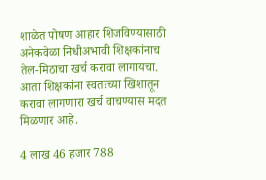शाळेत पोषण आहार शिजविण्यासाठी अनेकवेळा निधीअभावी शिक्षकांनाच तेल-मिठाचा खर्च करावा लागायचा. आता शिक्षकांना स्वतःच्या खिशातून करावा लागणारा खर्च वाचण्यास मदत मिळणार आहे.

4 लाख 46 हजार 788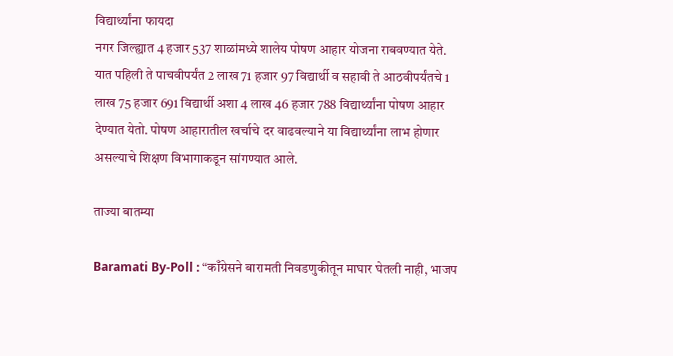विद्यार्थ्यांना फायदा
नगर जिल्ह्यात 4 हजार 537 शाळांमध्ये शालेय पोषण आहार योजना राबवण्यात येते. यात पहिली ते पाचवीपर्यंत 2 लाख 71 हजार 97 विद्यार्थी व सहावी ते आठवीपर्यंतचे 1 लाख 75 हजार 691 विद्यार्थी अशा 4 लाख 46 हजार 788 विद्यार्थ्यांना पोषण आहार देण्यात येतो. पोषण आहारातील खर्चाचे दर वाढवल्याने या विद्यार्थ्यांना लाभ होणार असल्याचे शिक्षण विभागाकडून सांगण्यात आले.

ताज्या बातम्या

Baramati By-Poll : “काँग्रेसने बारामती निवडणुकीतून माघार घेतली नाही, भाजप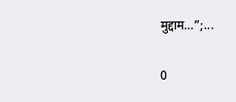मुद्दाम…”;...

0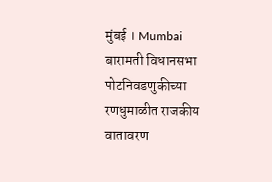मुंबई । Mumbai बारामती विधानसभा पोटनिवडणुकीच्या रणधुमाळीत राजकीय वातावरण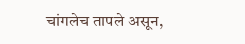चांगलेच तापले असून,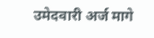उमेदवारी अर्ज मागे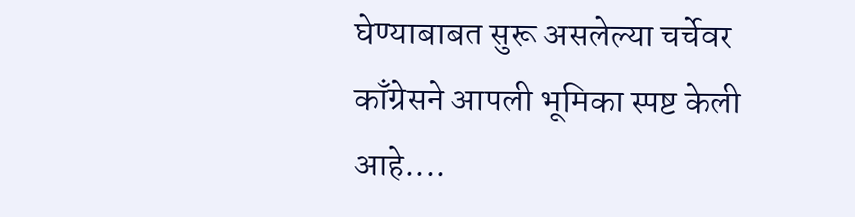घेण्याबाबत सुरू असलेल्या चर्चेवर काँग्रेसने आपली भूमिका स्पष्ट केली आहे....